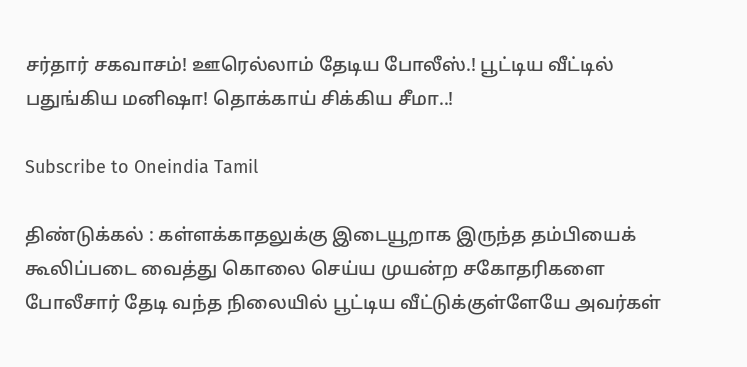சர்தார் சகவாசம்! ஊரெல்லாம் தேடிய போலீஸ்.! பூட்டிய வீட்டில் பதுங்கிய மனிஷா! தொக்காய் சிக்கிய சீமா..!

Subscribe to Oneindia Tamil

திண்டுக்கல் : கள்ளக்காதலுக்கு இடையூறாக இருந்த தம்பியைக் கூலிப்படை வைத்து கொலை செய்ய முயன்ற சகோதரிகளை போலீசார் தேடி வந்த நிலையில் பூட்டிய வீட்டுக்குள்ளேயே அவர்கள்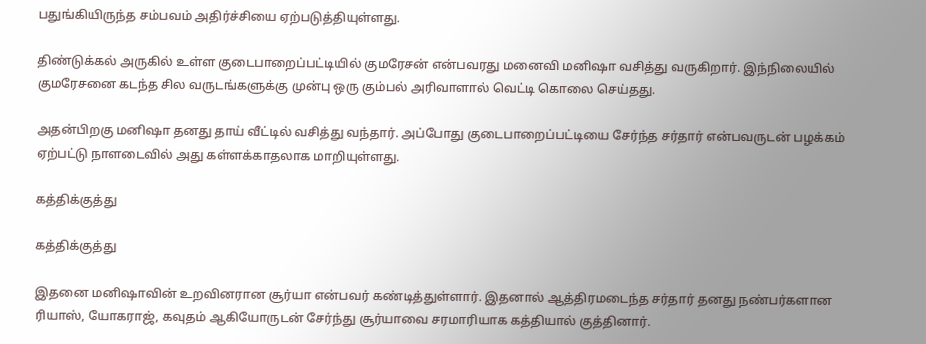பதுங்கியிருந்த சம்பவம் அதிர்ச்சியை ஏற்படுத்தியுள்ளது.

திண்டுக்கல் அருகில் உள்ள குடைபாறைப்பட்டியில் குமரேசன் என்பவரது மனைவி மனிஷா வசித்து வருகிறார். இந்நிலையில் குமரேசனை கடந்த சில வருடங்களுக்கு முன்பு ஒரு கும்பல் அரிவாளால் வெட்டி கொலை செய்தது.

அதன்பிறகு மனிஷா தனது தாய் வீட்டில் வசித்து வந்தார். அப்போது குடைபாறைப்பட்டியை சேர்ந்த சர்தார் என்பவருடன் பழக்கம் ஏற்பட்டு நாளடைவில் அது கள்ளக்காதலாக மாறியுள்ளது.

கத்திக்குத்து

கத்திக்குத்து

இதனை மனிஷாவின் உறவினரான சூர்யா என்பவர் கண்டித்துள்ளார். இதனால் ஆத்திரமடைந்த சர்தார் தனது நண்பர்களான ரியாஸ், யோகராஜ், கவுதம் ஆகியோருடன் சேர்ந்து சூர்யாவை சரமாரியாக கத்தியால் குத்தினார்.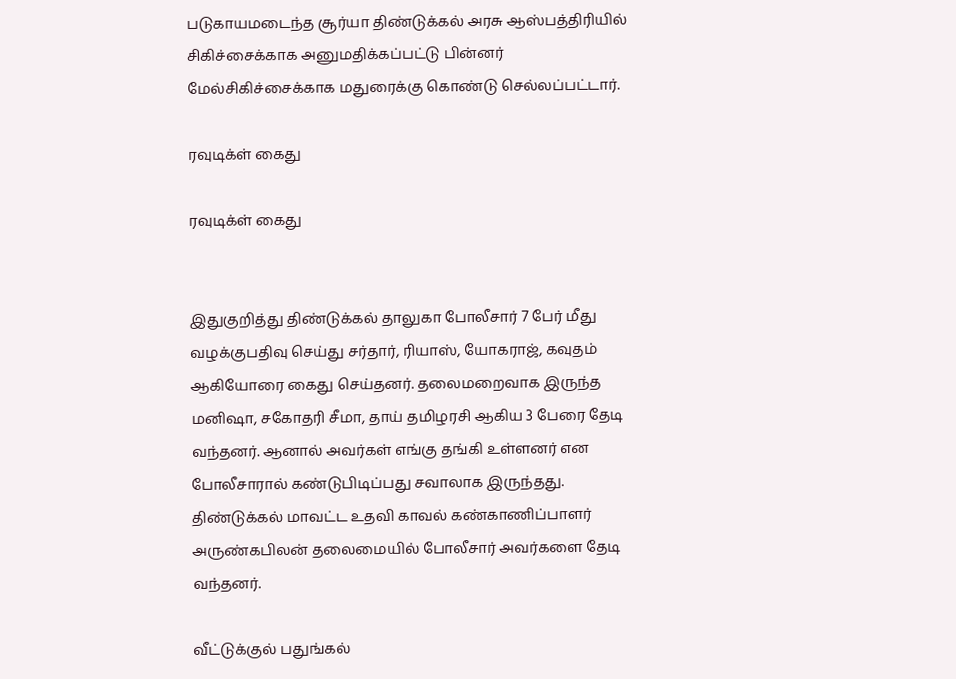படுகாயமடைந்த சூர்யா திண்டுக்கல் அரசு ஆஸ்பத்திரியில் சிகிச்சைக்காக அனுமதிக்கப்பட்டு பின்னர் மேல்சிகிச்சைக்காக மதுரைக்கு கொண்டு செல்லப்பட்டார்.

ரவுடிக்ள் கைது

ரவுடிக்ள் கைது


இதுகுறித்து திண்டுக்கல் தாலுகா போலீசார் 7 பேர் மீது வழக்குபதிவு செய்து சர்தார், ரியாஸ், யோகராஜ், கவுதம் ஆகியோரை கைது செய்தனர். தலைமறைவாக இருந்த மனிஷா, சகோதரி சீமா, தாய் தமிழரசி ஆகிய 3 பேரை தேடி வந்தனர். ஆனால் அவர்கள் எங்கு தங்கி உள்ளனர் என போலீசாரால் கண்டுபிடிப்பது சவாலாக இருந்தது. திண்டுக்கல் மாவட்ட உதவி காவல் கண்காணிப்பாளர் அருண்கபிலன் தலைமையில் போலீசார் அவர்களை தேடி வந்தனர்.

வீட்டுக்குல் பதுங்கல்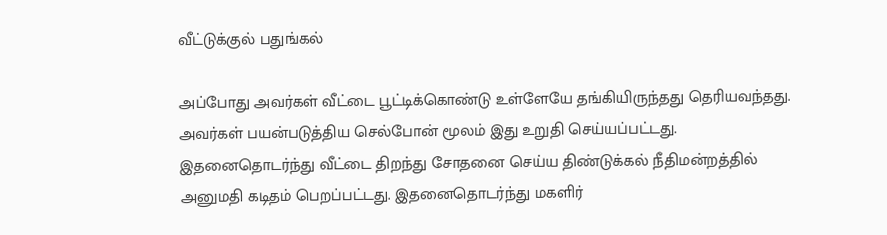வீட்டுக்குல் பதுங்கல்

அப்போது அவர்கள் வீட்டை பூட்டிக்கொண்டு உள்ளேயே தங்கியிருந்தது தெரியவந்தது. அவர்கள் பயன்படுத்திய செல்போன் மூலம் இது உறுதி செய்யப்பட்டது. இதனைதொடர்ந்து வீட்டை திறந்து சோதனை செய்ய திண்டுக்கல் நீதிமன்றத்தில் அனுமதி கடிதம் பெறப்பட்டது. இதனைதொடர்ந்து மகளிர்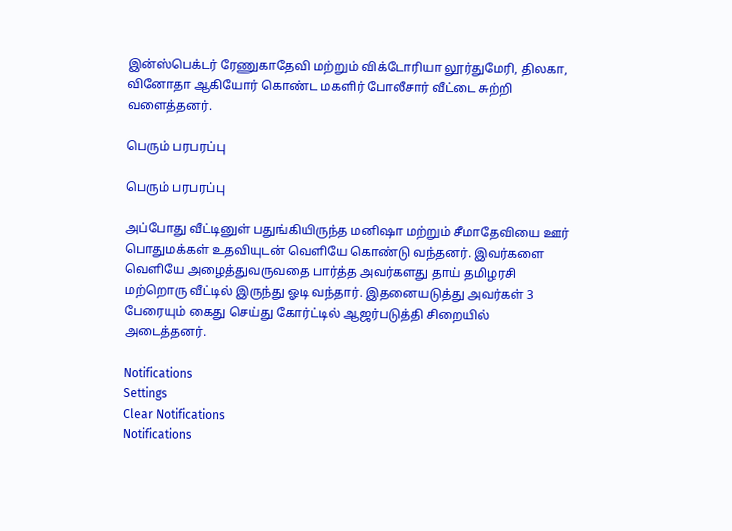இன்ஸ்பெக்டர் ரேணுகாதேவி மற்றும் விக்டோரியா லூர்துமேரி, திலகா, வினோதா ஆகியோர் கொண்ட மகளிர் போலீசார் வீட்டை சுற்றி வளைத்தனர்.

பெரும் பரபரப்பு

பெரும் பரபரப்பு

அப்போது வீட்டினுள் பதுங்கியிருந்த மனிஷா மற்றும் சீமாதேவியை ஊர் பொதுமக்கள் உதவியுடன் வெளியே கொண்டு வந்தனர். இவர்களை வெளியே அழைத்துவருவதை பார்த்த அவர்களது தாய் தமிழரசி மற்றொரு வீட்டில் இருந்து ஓடி வந்தார். இதனையடுத்து அவர்கள் 3 பேரையும் கைது செய்து கோர்ட்டில் ஆஜர்படுத்தி சிறையில் அடைத்தனர்.

Notifications
Settings
Clear Notifications
Notifications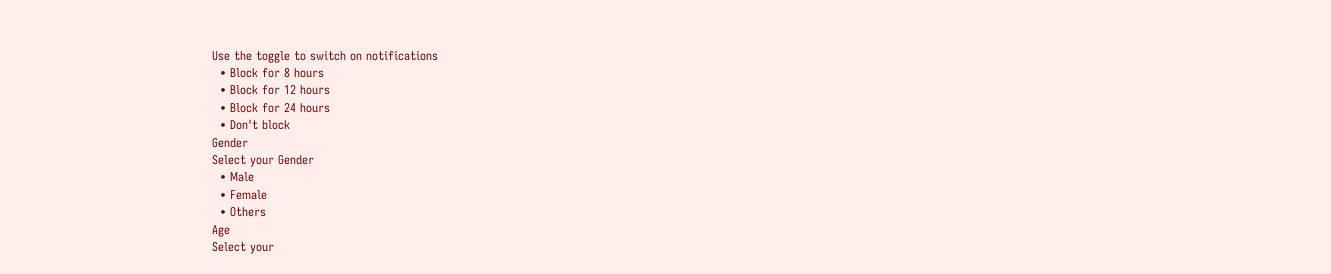Use the toggle to switch on notifications
  • Block for 8 hours
  • Block for 12 hours
  • Block for 24 hours
  • Don't block
Gender
Select your Gender
  • Male
  • Female
  • Others
Age
Select your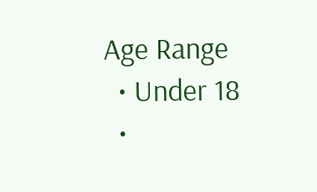Age Range
  • Under 18
  •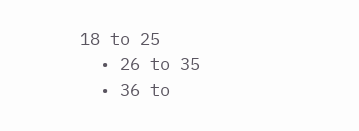18 to 25
  • 26 to 35
  • 36 to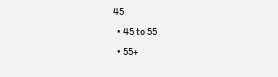45
  • 45 to 55
  • 55+